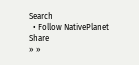Search
  • Follow NativePlanet
Share
» »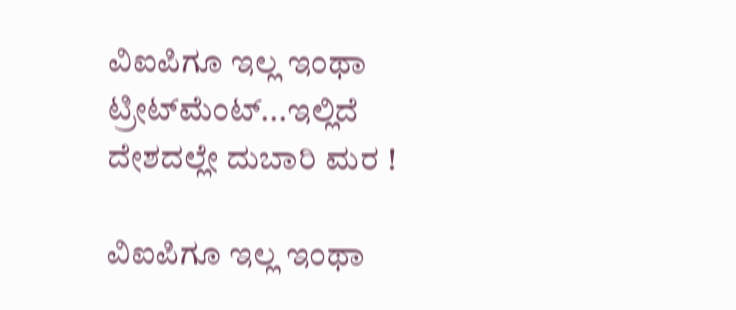ವಿಐಪಿಗೂ ಇಲ್ಲ ಇಂಥಾ ಟ್ರೀಟ್‌ಮೆಂಟ್...ಇಲ್ಲಿದೆ ದೇಶದಲ್ಲೇ ದುಬಾರಿ ಮರ !

ವಿಐಪಿಗೂ ಇಲ್ಲ ಇಂಥಾ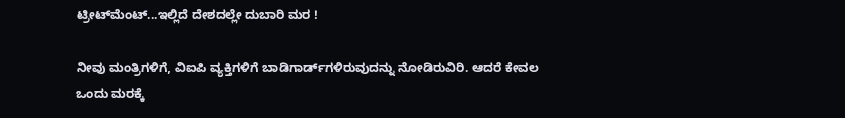ಟ್ರೀಟ್‌ಮೆಂಟ್...ಇಲ್ಲಿದೆ ದೇಶದಲ್ಲೇ ದುಬಾರಿ ಮರ !

ನೀವು ಮಂತ್ರಿಗಳಿಗೆ, ವಿಐಪಿ ವ್ಯಕ್ತಿಗಳಿಗೆ ಬಾಡಿಗಾರ್ಡ್‌ಗಳಿರುವುದನ್ನು ನೋಡಿರುವಿರಿ. ಆದರೆ ಕೇವಲ ಒಂದು ಮರಕ್ಕೆ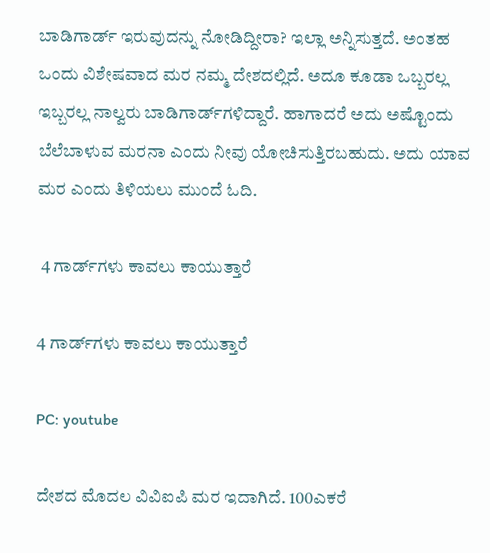ಬಾಡಿಗಾರ್ಡ್‌ ಇರುವುದನ್ನು ನೋಡಿದ್ದೀರಾ? ಇಲ್ಲಾ ಅನ್ನಿಸುತ್ತದೆ. ಅಂತಹ ಒಂದು ವಿಶೇಷವಾದ ಮರ ನಮ್ಮ ದೇಶದಲ್ಲಿದೆ. ಅದೂ ಕೂಡಾ ಒಬ್ಬರಲ್ಲ ಇಬ್ಬರಲ್ಲ ನಾಲ್ವರು ಬಾಡಿಗಾರ್ಡ್‌ಗಳಿದ್ದಾರೆ. ಹಾಗಾದರೆ ಅದು ಅಷ್ಟೊಂದು ಬೆಲೆಬಾಳುವ ಮರನಾ ಎಂದು ನೀವು ಯೋಚಿಸುತ್ತಿರಬಹುದು. ಅದು ಯಾವ ಮರ ಎಂದು ತಿಳಿಯಲು ಮುಂದೆ ಓದಿ.

 4 ಗಾರ್ಡ್‌ಗಳು ಕಾವಲು ಕಾಯುತ್ತಾರೆ

4 ಗಾರ್ಡ್‌ಗಳು ಕಾವಲು ಕಾಯುತ್ತಾರೆ

PC: youtube

ದೇಶದ ಮೊದಲ ವಿವಿಐಪಿ ಮರ ಇದಾಗಿದೆ. 100ಎಕರೆ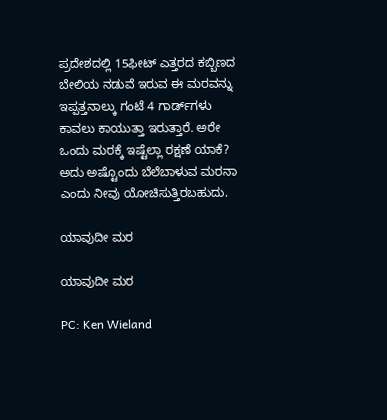ಪ್ರದೇಶದಲ್ಲಿ 15ಫೀಟ್‌ ಎತ್ತರದ ಕಬ್ಬಿಣದ ಬೇಲಿಯ ನಡುವೆ ಇರುವ ಈ ಮರವನ್ನು ಇಪ್ಪತ್ತನಾಲ್ಕು ಗಂಟೆ 4 ಗಾರ್ಡ್‌ಗಳು ಕಾವಲು ಕಾಯುತ್ತಾ ಇರುತ್ತಾರೆ. ಅರೇ ಒಂದು ಮರಕ್ಕೆ ಇಷ್ಟೆಲ್ಲಾ ರಕ್ಷಣೆ ಯಾಕೆ? ಅದು ಅಷ್ಟೊಂದು ಬೆಲೆಬಾಳುವ ಮರನಾ ಎಂದು ನೀವು ಯೋಚಿಸುತ್ತಿರಬಹುದು.

ಯಾವುದೀ ಮರ

ಯಾವುದೀ ಮರ

PC: Ken Wieland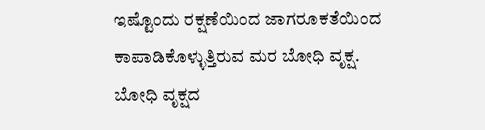ಇಷ್ಟೊಂದು ರಕ್ಷಣೆಯಿಂದ ಜಾಗರೂಕತೆಯಿಂದ ಕಾಪಾಡಿಕೊಳ್ಳುತ್ತಿರುವ ಮರ ಬೋಧಿ ವೃಕ್ಷ. ಬೋಧಿ ವೃಕ್ಷದ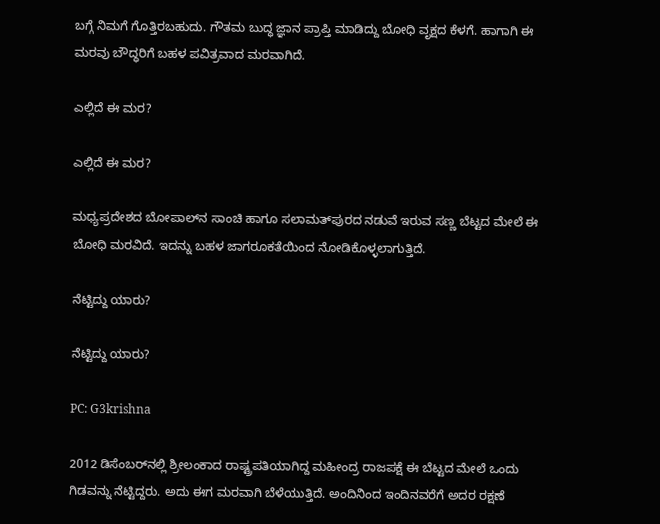ಬಗ್ಗೆ ನಿಮಗೆ ಗೊತ್ತಿರಬಹುದು. ಗೌತಮ ಬುದ್ಧ ಜ್ಞಾನ ಪ್ರಾಪ್ತಿ ಮಾಡಿದ್ದು ಬೋಧಿ ವೃಕ್ಷದ ಕೆಳಗೆ. ಹಾಗಾಗಿ ಈ ಮರವು ಬೌದ್ಧರಿಗೆ ಬಹಳ ಪವಿತ್ರವಾದ ಮರವಾಗಿದೆ.

ಎಲ್ಲಿದೆ ಈ ಮರ?

ಎಲ್ಲಿದೆ ಈ ಮರ?

ಮಧ್ಯಪ್ರದೇಶದ ಬೋಪಾಲ್‌ನ ಸಾಂಚಿ ಹಾಗೂ ಸಲಾಮತ್‌ಪುರದ ನಡುವೆ ಇರುವ ಸಣ್ಣ ಬೆಟ್ಟದ ಮೇಲೆ ಈ ಬೋಧಿ ಮರವಿದೆ. ಇದನ್ನು ಬಹಳ ಜಾಗರೂಕತೆಯಿಂದ ನೋಡಿಕೊಳ್ಳಲಾಗುತ್ತಿದೆ.

ನೆಟ್ಟಿದ್ದು ಯಾರು?

ನೆಟ್ಟಿದ್ದು ಯಾರು?

PC: G3krishna

2012 ಡಿಸೆಂಬರ್‌ನಲ್ಲಿ ಶ್ರೀಲಂಕಾದ ರಾಷ್ಟ್ರಪತಿಯಾಗಿದ್ದ ಮಹೀಂದ್ರ ರಾಜಪಕ್ಷೆ ಈ ಬೆಟ್ಟದ ಮೇಲೆ ಒಂದು ಗಿಡವನ್ನು ನೆಟ್ಟಿದ್ದರು. ಅದು ಈಗ ಮರವಾಗಿ ಬೆಳೆಯುತ್ತಿದೆ. ಅಂದಿನಿಂದ ಇಂದಿನವರೆಗೆ ಅದರ ರಕ್ಷಣೆ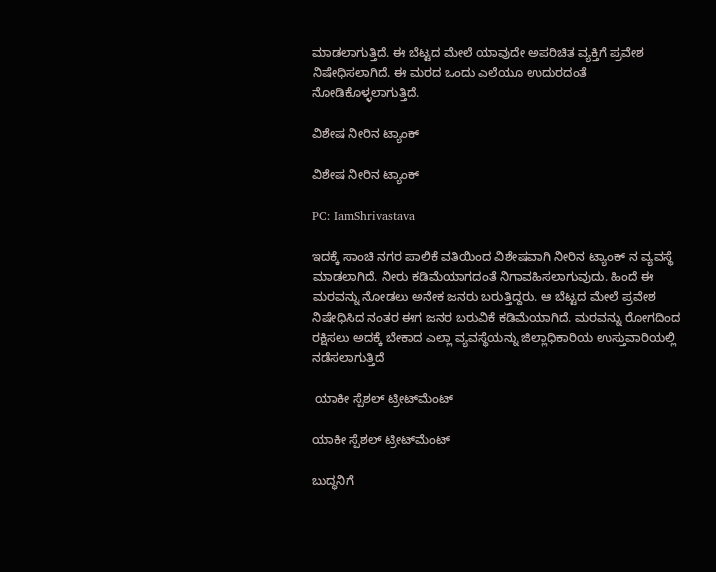ಮಾಡಲಾಗುತ್ತಿದೆ. ಈ ಬೆಟ್ಟದ ಮೇಲೆ ಯಾವುದೇ ಅಪರಿಚಿತ ವ್ಯಕ್ತಿಗೆ ಪ್ರವೇಶ ನಿಷೇಧಿಸಲಾಗಿದೆ. ಈ ಮರದ ಒಂದು ಎಲೆಯೂ ಉದುರದಂತೆ ನೋಡಿಕೊಳ್ಳಲಾಗುತ್ತಿದೆ.

ವಿಶೇಷ ನೀರಿನ ಟ್ಯಾಂಕ್

ವಿಶೇಷ ನೀರಿನ ಟ್ಯಾಂಕ್

PC: IamShrivastava

ಇದಕ್ಕೆ ಸಾಂಚಿ ನಗರ ಪಾಲಿಕೆ ವತಿಯಿಂದ ವಿಶೇಷವಾಗಿ ನೀರಿನ ಟ್ಯಾಂಕ್ ನ ವ್ಯವಸ್ಥೆ ಮಾಡಲಾಗಿದೆ. ನೀರು ಕಡಿಮೆಯಾಗದಂತೆ ನಿಗಾವಹಿಸಲಾಗುವುದು. ಹಿಂದೆ ಈ ಮರವನ್ನು ನೋಡಲು ಅನೇಕ ಜನರು ಬರುತ್ತಿದ್ದರು. ಆ ಬೆಟ್ಟದ ಮೇಲೆ ಪ್ರವೇಶ ನಿಷೇಧಿಸಿದ ನಂತರ ಈಗ ಜನರ ಬರುವಿಕೆ ಕಡಿಮೆಯಾಗಿದೆ. ಮರವನ್ನು ರೋಗದಿಂದ ರಕ್ಷಿಸಲು ಅದಕ್ಕೆ ಬೇಕಾದ ಎಲ್ಲಾ ವ್ಯವಸ್ಥೆಯನ್ನು ಜಿಲ್ಲಾಧಿಕಾರಿಯ ಉಸ್ತುವಾರಿಯಲ್ಲಿ ನಡೆಸಲಾಗುತ್ತಿದೆ

 ಯಾಕೀ ಸ್ಪೆಶಲ್ ಟ್ರೀಟ್‌ಮೆಂಟ್

ಯಾಕೀ ಸ್ಪೆಶಲ್ ಟ್ರೀಟ್‌ಮೆಂಟ್

ಬುದ್ಧನಿಗೆ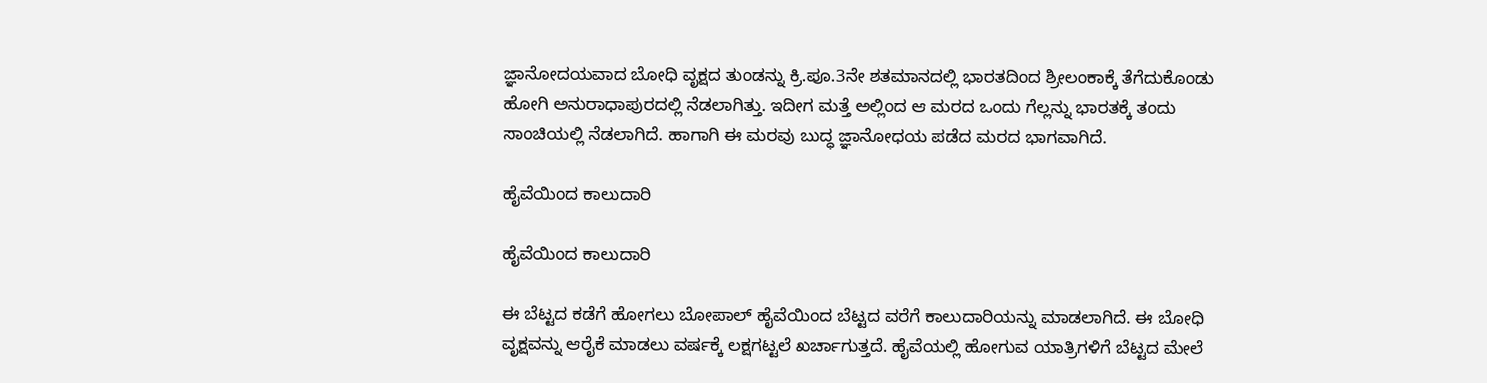ಜ್ಞಾನೋದಯವಾದ ಬೋಧಿ ವೃಕ್ಷದ ತುಂಡನ್ನು ಕ್ರಿ.ಪೂ.3ನೇ ಶತಮಾನದಲ್ಲಿ ಭಾರತದಿಂದ ಶ್ರೀಲಂಕಾಕ್ಕೆ ತೆಗೆದುಕೊಂಡು ಹೋಗಿ ಅನುರಾಧಾಪುರದಲ್ಲಿ ನೆಡಲಾಗಿತ್ತು. ಇದೀಗ ಮತ್ತೆ ಅಲ್ಲಿಂದ ಆ ಮರದ ಒಂದು ಗೆಲ್ಲನ್ನು ಭಾರತಕ್ಕೆ ತಂದು ಸಾಂಚಿಯಲ್ಲಿ ನೆಡಲಾಗಿದೆ. ಹಾಗಾಗಿ ಈ ಮರವು ಬುದ್ಧ ಜ್ಞಾನೋಧಯ ಪಡೆದ ಮರದ ಭಾಗವಾಗಿದೆ.

ಹೈವೆಯಿಂದ ಕಾಲುದಾರಿ

ಹೈವೆಯಿಂದ ಕಾಲುದಾರಿ

ಈ ಬೆಟ್ಟದ ಕಡೆಗೆ ಹೋಗಲು ಬೋಪಾಲ್‌ ಹೈವೆಯಿಂದ ಬೆಟ್ಟದ ವರೆಗೆ ಕಾಲುದಾರಿಯನ್ನು ಮಾಡಲಾಗಿದೆ. ಈ ಬೋಧಿ ವೃಕ್ಷವನ್ನು ಆರೈಕೆ ಮಾಡಲು ವರ್ಷಕ್ಕೆ ಲಕ್ಷಗಟ್ಟಲೆ ಖರ್ಚಾಗುತ್ತದೆ. ಹೈವೆಯಲ್ಲಿ ಹೋಗುವ ಯಾತ್ರಿಗಳಿಗೆ ಬೆಟ್ಟದ ಮೇಲೆ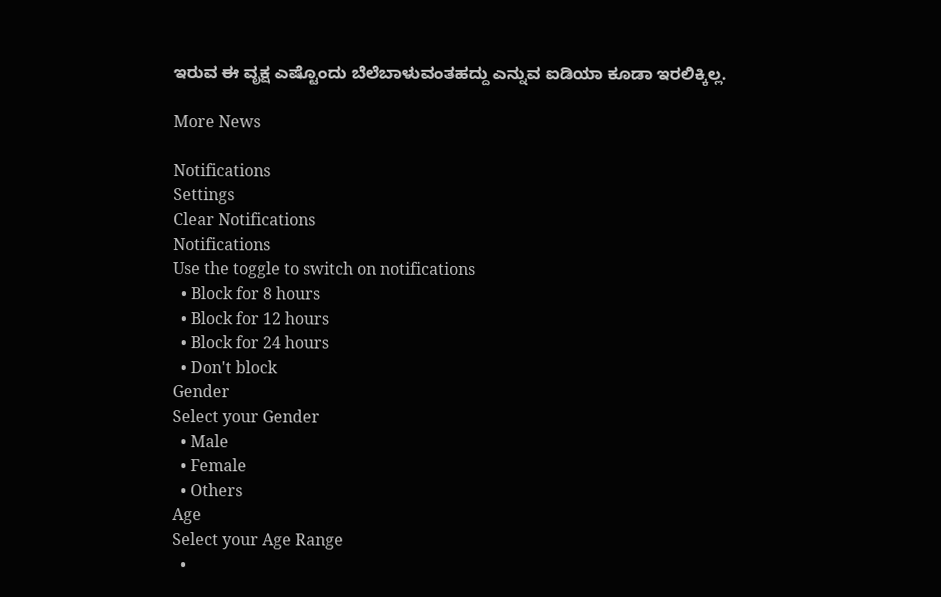ಇರುವ ಈ ವೃಕ್ಷ ಎಷ್ಟೊಂದು ಬೆಲೆಬಾಳುವಂತಹದ್ದು ಎನ್ನುವ ಐಡಿಯಾ ಕೂಡಾ ಇರಲಿಕ್ಕಿಲ್ಲ.

More News

Notifications
Settings
Clear Notifications
Notifications
Use the toggle to switch on notifications
  • Block for 8 hours
  • Block for 12 hours
  • Block for 24 hours
  • Don't block
Gender
Select your Gender
  • Male
  • Female
  • Others
Age
Select your Age Range
  •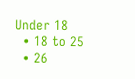Under 18
  • 18 to 25
  • 26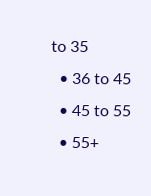to 35
  • 36 to 45
  • 45 to 55
  • 55+